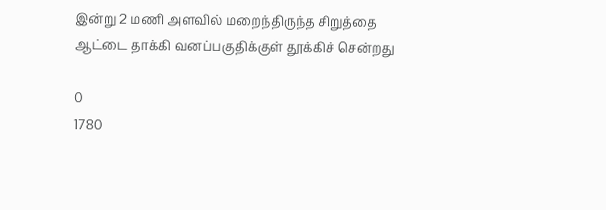இன்று 2 மணி அளவில் மறைந்திருந்த சிறுத்தை ஆட்டை தாக்கி வனப்பகுதிக்குள் தூக்கிச் சென்றது

0
1780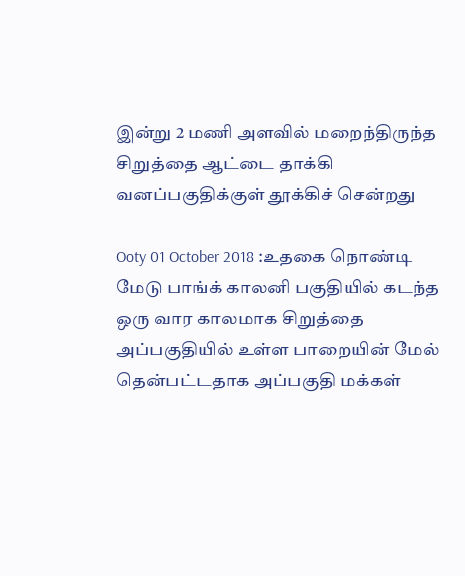இன்று 2 மணி அளவில் மறைந்திருந்த சிறுத்தை ஆட்டை தாக்கி வனப்பகுதிக்குள் தூக்கிச் சென்றது

Ooty 01 October 2018 :உதகை நொண்டி மேடு பாங்க் காலனி பகுதியில் கடந்த ஒரு வார காலமாக சிறுத்தை அப்பகுதியில் உள்ள பாறையின் மேல் தென்பட்டதாக அப்பகுதி மக்கள்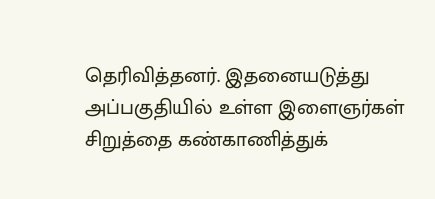தெரிவித்தனர். இதனையடுத்து அப்பகுதியில் உள்ள இளைஞர்கள் சிறுத்தை கண்காணித்துக்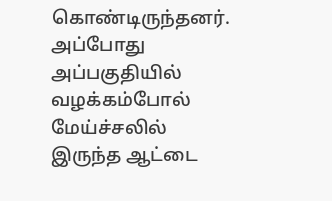கொண்டிருந்தனர். அப்போது அப்பகுதியில் வழக்கம்போல் மேய்ச்சலில் இருந்த ஆட்டை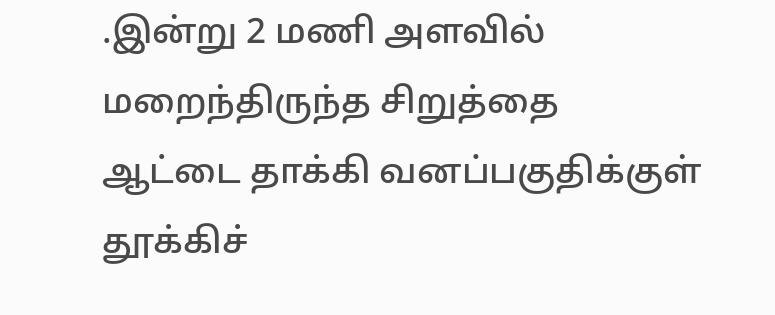.இன்று 2 மணி அளவில் மறைந்திருந்த சிறுத்தை ஆட்டை தாக்கி வனப்பகுதிக்குள் தூக்கிச்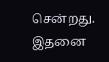சென்றது. இதனை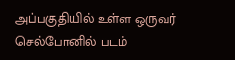அப்பகுதியில் உள்ள ஒருவர் செல்போனில் படம்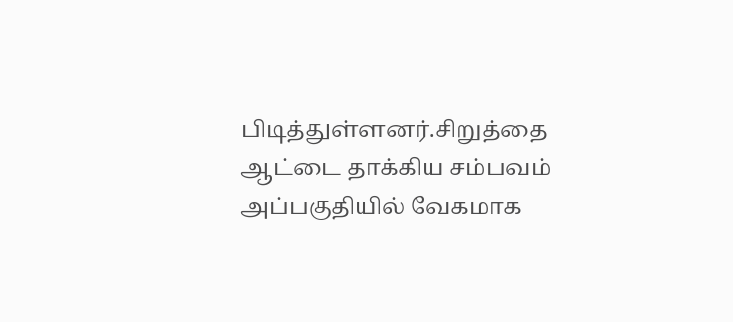பிடித்துள்ளனர்.சிறுத்தை ஆட்டை தாக்கிய சம்பவம் அப்பகுதியில் வேகமாக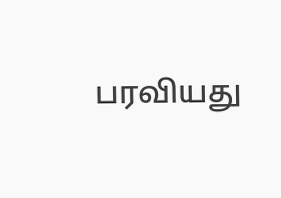பரவியது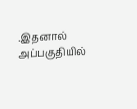.இதனால் அப்பகுதியில்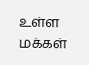உள்ள மக்கள்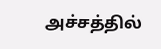அச்சத்தில்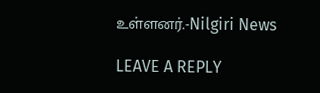உள்ளனர்.-Nilgiri News

LEAVE A REPLY